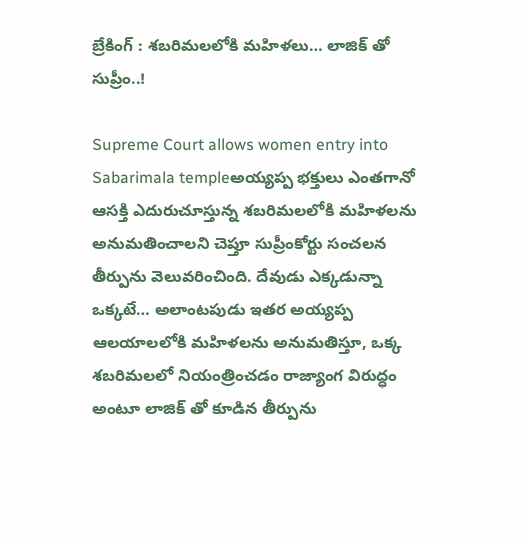బ్రేకింగ్ : శబరిమలలోకి మహిళలు… లాజిక్ తో సుప్రీం..!

Supreme Court allows women entry into Sabarimala templeఅయ్యప్ప భక్తులు ఎంతగానో ఆసక్తి ఎదురుచూస్తున్న శబరిమలలోకి మహిళలను అనుమతించాలని చెప్తూ సుప్రీంకోర్టు సంచలన తీర్పును వెలువరించింది. దేవుడు ఎక్కడున్నా ఒక్కటే… అలాంటపుడు ఇతర అయ్యప్ప ఆలయాలలోకి మహిళలను అనుమతిస్తూ, ఒక్క శబరిమలలో నియంత్రించడం రాజ్యాంగ విరుద్ధం అంటూ లాజిక్ తో కూడిన తీర్పును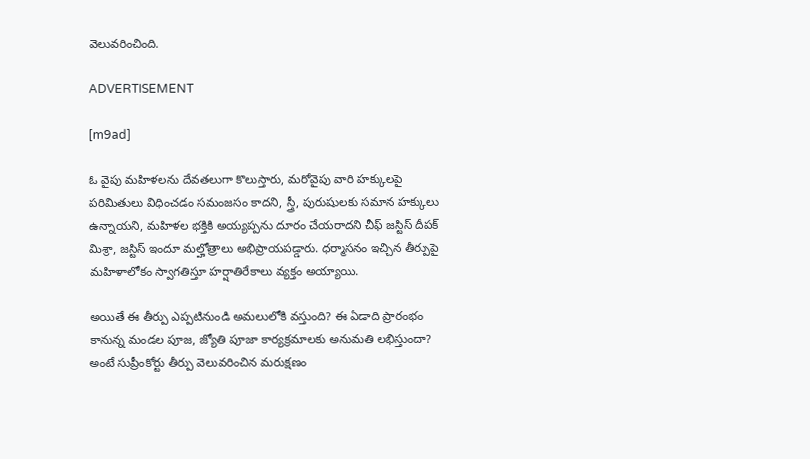వెలువరించింది.

ADVERTISEMENT

[m9ad]

ఓ వైపు మహిళలను దేవతలుగా కొలుస్తారు, మరోవైపు వారి హక్కులపై పరిమితులు విధించడం సమంజసం కాదని, స్త్రీ, పురుషులకు సమాన హక్కులు ఉన్నాయని, మహిళల భక్తికి అయ్యప్పను దూరం చేయరాదని చీఫ్ జస్టిస్ దీపక్ మిశ్రా, జస్టిస్ ఇందూ మల్హోత్రాలు అభిప్రాయపడ్డారు. ధర్మాసనం ఇచ్చిన తీర్పుపై మహిళాలోకం స్వాగతిస్తూ హర్షాతిరేకాలు వ్యక్తం అయ్యాయి.

అయితే ఈ తీర్పు ఎప్పటినుండి అమలులోకి వస్తుంది? ఈ ఏడాది ప్రారంభం కానున్న మండల పూజ, జ్యోతి పూజా కార్యక్రమాలకు అనుమతి లభిస్తుందా? అంటే సుప్రీంకోర్టు తీర్పు వెలువరించిన మరుక్షణం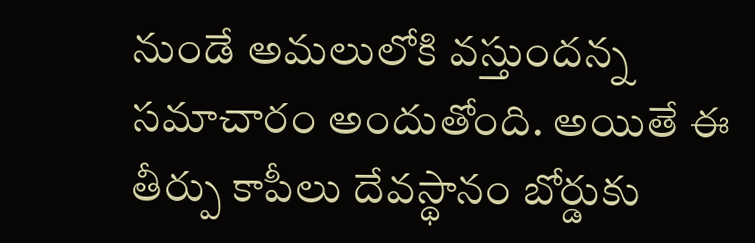నుండే అమలులోకి వస్తుందన్న సమాచారం అందుతోంది. అయితే ఈ తీర్పు కాపీలు దేవస్థానం బోర్డుకు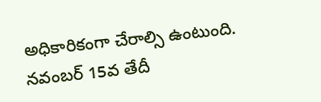అధికారికంగా చేరాల్సి ఉంటుంది. నవంబర్ 15వ తేదీ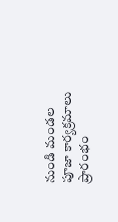నుండి మండల పూజా కార్యక్రమాలు ప్రారంభం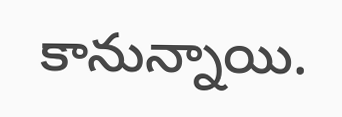కానున్నాయి.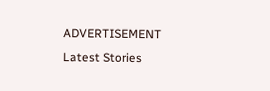ADVERTISEMENT
Latest Stories